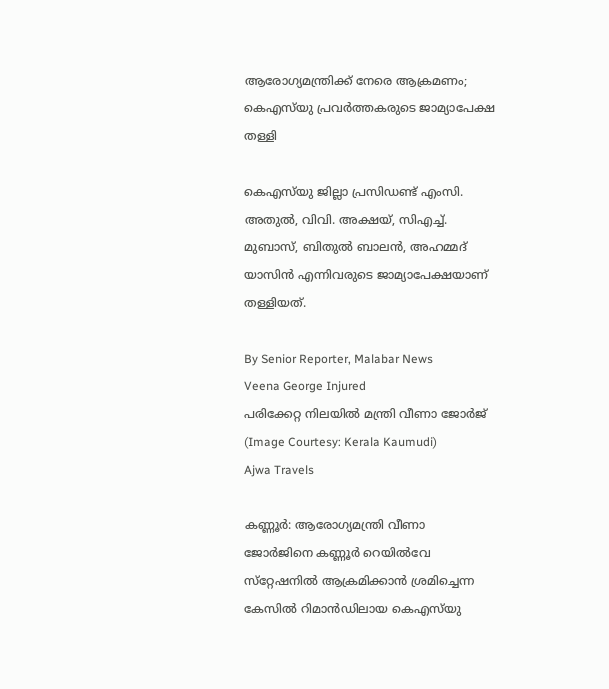ആരോഗ്യമന്ത്രിക്ക് നേരെ ആക്രമണം; കെഎസ്‌യു പ്രവർത്തകരുടെ ജാമ്യാപേക്ഷ തള്ളി

കെഎസ്‌യു ജില്ലാ പ്രസിഡണ്ട് എംസി. അതുൽ, വിവി. അക്ഷയ്, സിഎച്ച്‌. മുബാസ്, ബിതുൽ ബാലൻ, അഹമ്മദ് യാസിൻ എന്നിവരുടെ ജാമ്യാപേക്ഷയാണ് തള്ളിയത്.

By Senior Reporter, Malabar News
Veena George Injured
പരിക്കേറ്റ നിലയിൽ മന്ത്രി വീണാ ജോർജ് (Image Courtesy: Kerala Kaumudi)
Ajwa Travels

കണ്ണൂർ: ആരോഗ്യമന്ത്രി വീണാ ജോർജിനെ കണ്ണൂർ റെയിൽവേ സ്‌റ്റേഷനിൽ ആക്രമിക്കാൻ ശ്രമിച്ചെന്ന കേസിൽ റിമാൻഡിലായ കെഎസ്‌യു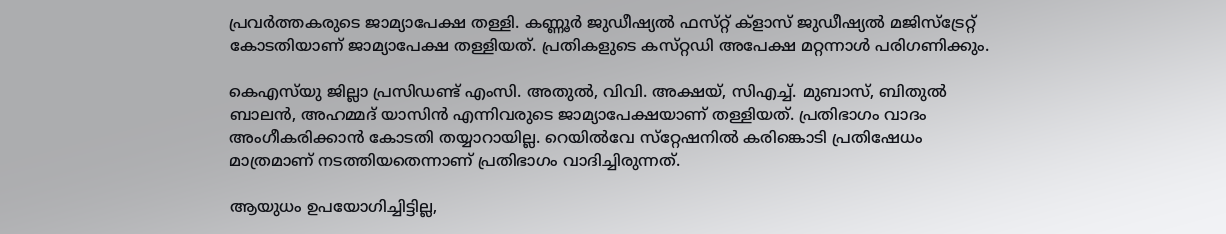പ്രവർത്തകരുടെ ജാമ്യാപേക്ഷ തള്ളി. കണ്ണൂർ ജുഡീഷ്യൽ ഫസ്‌റ്റ് ക്ളാസ് ജുഡീഷ്യൽ മജിസ്‌ട്രേറ്റ് കോടതിയാണ് ജാമ്യാപേക്ഷ തള്ളിയത്. പ്രതികളുടെ കസ്‌റ്റഡി അപേക്ഷ മറ്റന്നാൾ പരിഗണിക്കും.

കെഎസ്‌യു ജില്ലാ പ്രസിഡണ്ട് എംസി. അതുൽ, വിവി. അക്ഷയ്, സിഎച്ച്‌. മുബാസ്, ബിതുൽ ബാലൻ, അഹമ്മദ് യാസിൻ എന്നിവരുടെ ജാമ്യാപേക്ഷയാണ് തള്ളിയത്. പ്രതിഭാഗം വാദം അംഗീകരിക്കാൻ കോടതി തയ്യാറായില്ല. റെയിൽവേ സ്‌റ്റേഷനിൽ കരിങ്കൊടി പ്രതിഷേധം മാത്രമാണ് നടത്തിയതെന്നാണ് പ്രതിഭാഗം വാദിച്ചിരുന്നത്.

ആയുധം ഉപയോഗിച്ചിട്ടില്ല,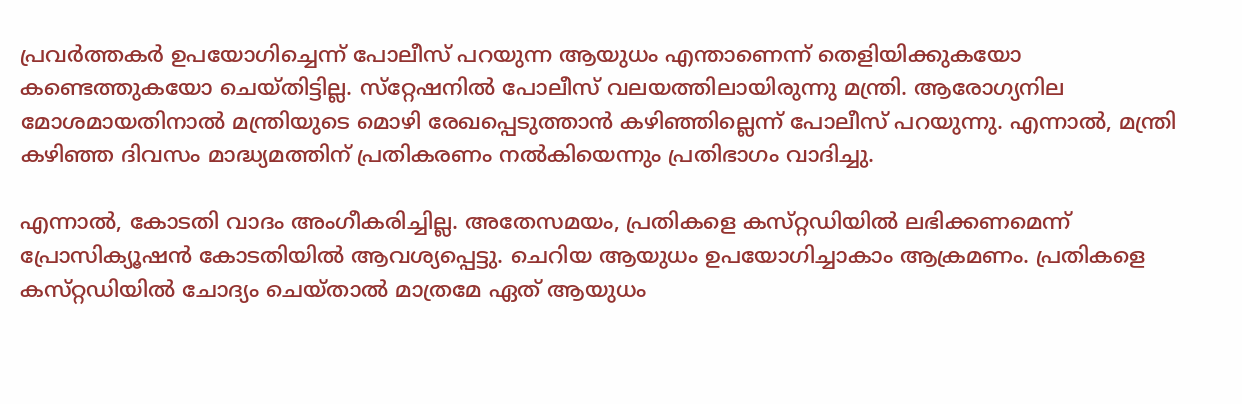പ്രവർത്തകർ ഉപയോഗിച്ചെന്ന് പോലീസ് പറയുന്ന ആയുധം എന്താണെന്ന് തെളിയിക്കുകയോ കണ്ടെത്തുകയോ ചെയ്‌തിട്ടില്ല. സ്‌റ്റേഷനിൽ പോലീസ് വലയത്തിലായിരുന്നു മന്ത്രി. ആരോഗ്യനില മോശമായതിനാൽ മന്ത്രിയുടെ മൊഴി രേഖപ്പെടുത്താൻ കഴിഞ്ഞില്ലെന്ന് പോലീസ് പറയുന്നു. എന്നാൽ, മന്ത്രി കഴിഞ്ഞ ദിവസം മാദ്ധ്യമത്തിന് പ്രതികരണം നൽകിയെന്നും പ്രതിഭാഗം വാദിച്ചു.

എന്നാൽ, കോടതി വാദം അംഗീകരിച്ചില്ല. അതേസമയം, പ്രതികളെ കസ്‌റ്റഡിയിൽ ലഭിക്കണമെന്ന് പ്രോസിക്യൂഷൻ കോടതിയിൽ ആവശ്യപ്പെട്ടു. ചെറിയ ആയുധം ഉപയോഗിച്ചാകാം ആക്രമണം. പ്രതികളെ കസ്‌റ്റഡിയിൽ ചോദ്യം ചെയ്‌താൽ മാത്രമേ ഏത് ആയുധം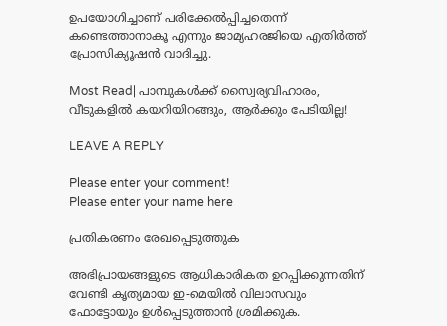ഉപയോഗിച്ചാണ് പരിക്കേൽപ്പിച്ചതെന്ന് കണ്ടെത്താനാകൂ എന്നും ജാമ്യഹരജിയെ എതിർത്ത് പ്രോസിക്യൂഷൻ വാദിച്ചു.

Most Read| പാമ്പുകൾക്ക് സ്വൈര്യവിഹാരം, വീടുകളിൽ കയറിയിറങ്ങും, ആർക്കും പേടിയില്ല!

LEAVE A REPLY

Please enter your comment!
Please enter your name here

പ്രതികരണം രേഖപ്പെടുത്തുക

അഭിപ്രായങ്ങളുടെ ആധികാരികത ഉറപ്പിക്കുന്നതിന് വേണ്ടി കൃത്യമായ ഇ-മെയിൽ വിലാസവും ഫോട്ടോയും ഉൾപ്പെടുത്താൻ ശ്രമിക്കുക.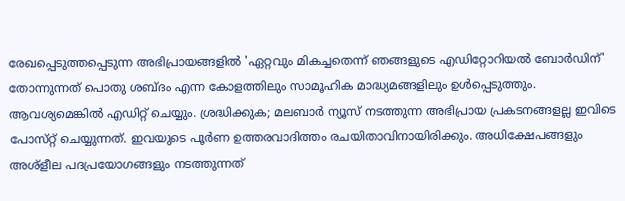രേഖപ്പെടുത്തപ്പെടുന്ന അഭിപ്രായങ്ങളിൽ 'ഏറ്റവും മികച്ചതെന്ന് ഞങ്ങളുടെ എഡിറ്റോറിയൽ ബോർഡിന്' തോന്നുന്നത് പൊതു ശബ്‌ദം എന്ന കോളത്തിലും സാമൂഹിക മാദ്ധ്യമങ്ങളിലും ഉൾപ്പെടുത്തും. ആവശ്യമെങ്കിൽ എഡിറ്റ് ചെയ്യും. ശ്രദ്ധിക്കുക; മലബാർ ന്യൂസ് നടത്തുന്ന അഭിപ്രായ പ്രകടനങ്ങളല്ല ഇവിടെ പോസ്‌റ്റ് ചെയ്യുന്നത്. ഇവയുടെ പൂർണ ഉത്തരവാദിത്തം രചയിതാവിനായിരിക്കും. അധിക്ഷേപങ്ങളും അശ്‌ളീല പദപ്രയോഗങ്ങളും നടത്തുന്നത്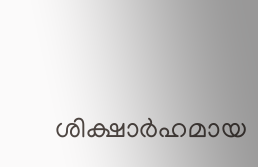ശിക്ഷാർഹമായ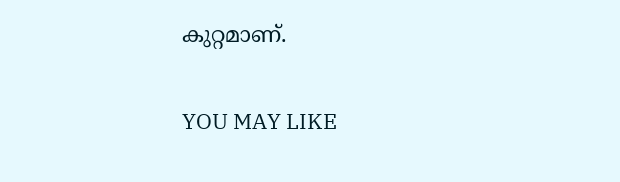കുറ്റമാണ്.

YOU MAY LIKE